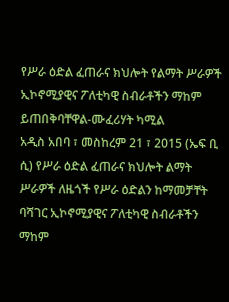የሥራ ዕድል ፈጠራና ክህሎት የልማት ሥራዎች ኢኮኖሚያዊና ፖለቲካዊ ስብራቶችን ማከም ይጠበቅባቸዋል-ሙፈሪሃት ካሚል
አዲስ አበባ ፣ መስከረም 21 ፣ 2015 (ኤፍ ቢ ሲ) የሥራ ዕድል ፈጠራና ክህሎት ልማት ሥራዎች ለዜጎች የሥራ ዕድልን ከማመቻቸት ባሻገር ኢኮኖሚያዊና ፖለቲካዊ ስብራቶችን ማከም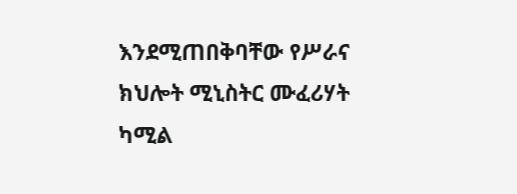እንደሚጠበቅባቸው የሥራና ክህሎት ሚኒስትር ሙፈሪሃት ካሚል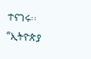ተናገሩ፡፡
“ኢትዮጵያ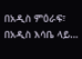በአዲስ ምዕራፍ፣ በአዲስ እሳቤ ላይ…